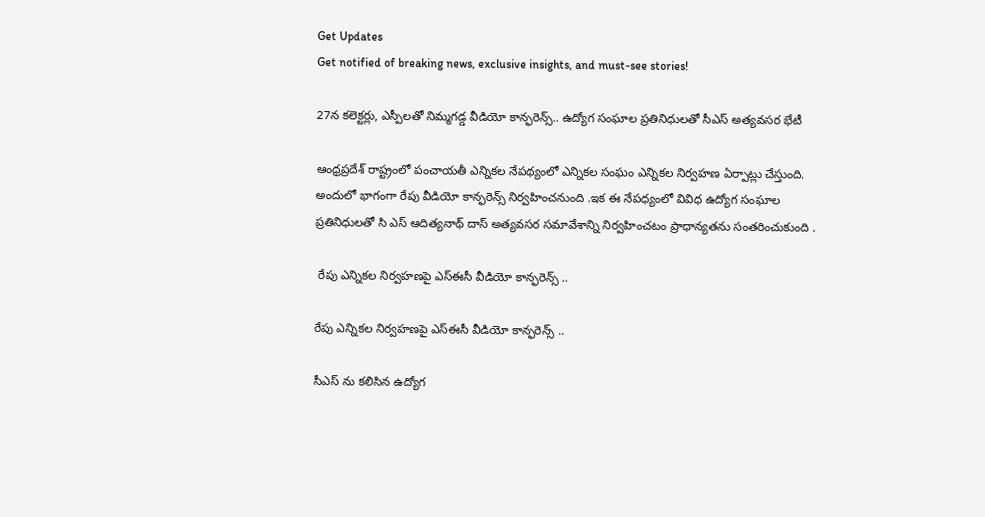Get Updates
Get notified of breaking news, exclusive insights, and must-see stories!

27న కలెక్టర్లు, ఎస్పీలతో నిమ్మగడ్డ వీడియో కాన్ఫరెన్స్.. ఉద్యోగ సంఘాల ప్రతినిధులతో సీఎస్ అత్యవసర భేటీ

ఆంధ్రప్రదేశ్ రాష్ట్రంలో పంచాయతీ ఎన్నికల నేపథ్యంలో ఎన్నికల సంఘం ఎన్నికల నిర్వహణ ఏర్పాట్లు చేస్తుంది. అందులో భాగంగా రేపు వీడియో కాన్ఫరెన్స్ నిర్వహించనుంది .ఇక ఈ నేపధ్యంలో వివిధ ఉద్యోగ సంఘాల ప్రతినిధులతో సి ఎస్ ఆదిత్యనాథ్ దాస్ అత్యవసర సమావేశాన్ని నిర్వహించటం ప్రాధాన్యతను సంతరించుకుంది .

 రేపు ఎన్నికల నిర్వహణపై ఎస్ఈసీ వీడియో కాన్ఫరెన్స్ ..

రేపు ఎన్నికల నిర్వహణపై ఎస్ఈసీ వీడియో కాన్ఫరెన్స్ ..

సీఎస్ ను కలిసిన ఉద్యోగ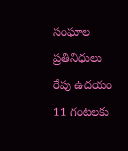సంఘాల ప్రతినిధులు
రేపు ఉదయం 11 గంటలకు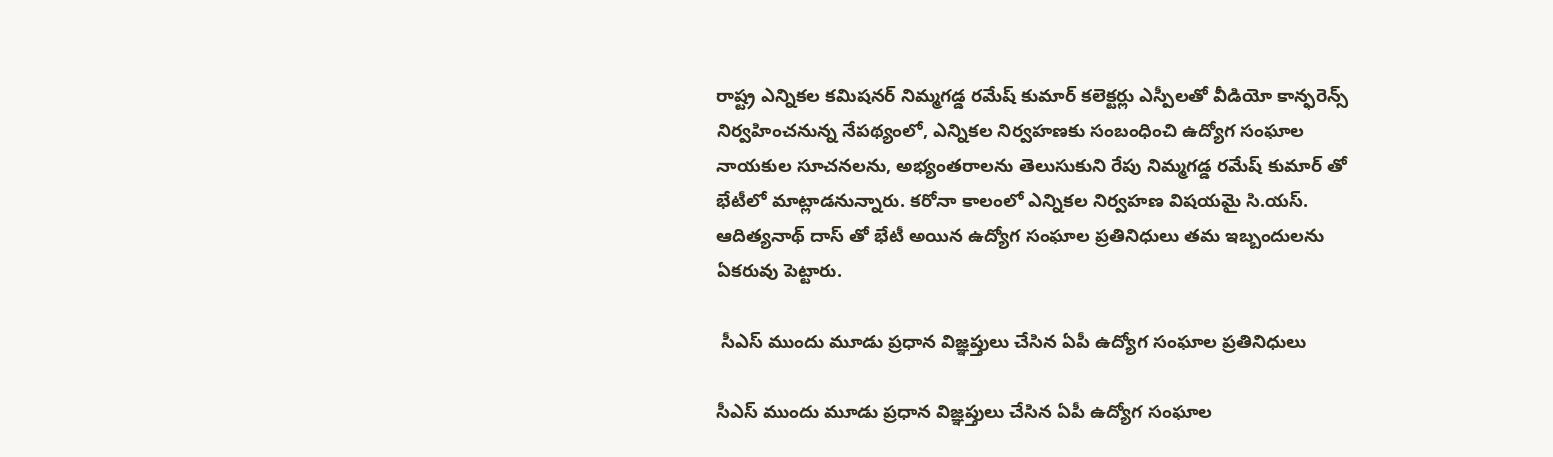రాష్ట్ర ఎన్నికల కమిషనర్ నిమ్మగడ్డ రమేష్ కుమార్ కలెక్టర్లు ఎస్పీలతో వీడియో కాన్ఫరెన్స్ నిర్వహించనున్న నేపథ్యంలో, ఎన్నికల నిర్వహణకు సంబంధించి ఉద్యోగ సంఘాల నాయకుల సూచనలను, అభ్యంతరాలను తెలుసుకుని రేపు నిమ్మగడ్డ రమేష్ కుమార్ తో భేటీలో మాట్లాడనున్నారు. కరోనా కాలంలో ఎన్నికల నిర్వహణ విషయమై సి.యస్. ఆదిత్యనాథ్ దాస్ తో భేటీ అయిన ఉద్యోగ సంఘాల ప్రతినిధులు తమ ఇబ్బందులను ఏకరువు పెట్టారు.

 సీఎస్ ముందు మూడు ప్రధాన విజ్ఞప్తులు చేసిన ఏపీ ఉద్యోగ సంఘాల ప్రతినిధులు

సీఎస్ ముందు మూడు ప్రధాన విజ్ఞప్తులు చేసిన ఏపీ ఉద్యోగ సంఘాల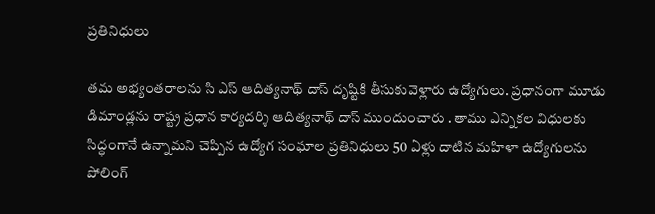ప్రతినిధులు

తమ అభ్యంతరాలను సి ఎస్ ఆదిత్యనాథ్ దాస్ దృష్టికి తీసుకువెళ్లారు ఉద్యోగులు. ప్రధానంగా మూడు డిమాండ్లను రాష్ట్ర ప్రధాన కార్యదర్శి ఆదిత్యనాథ్ దాస్ ముందుంచారు . తాము ఎన్నికల విధులకు సిద్ధంగానే ఉన్నామని చెప్పిన ఉద్యోగ సంఘాల ప్రతినిధులు 50 ఏళ్లు దాటిన మహిళా ఉద్యోగులను పోలింగ్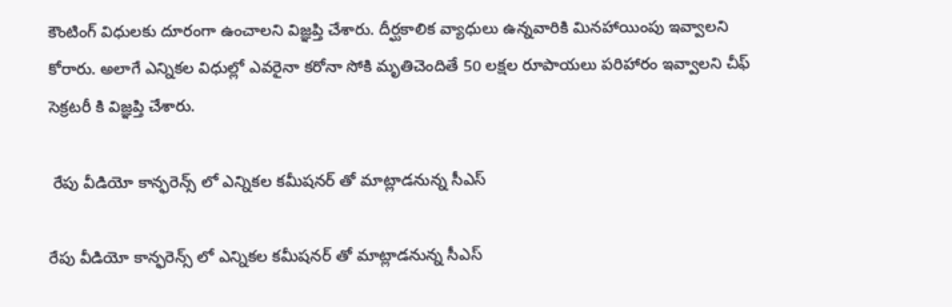కౌంటింగ్ విధులకు దూరంగా ఉంచాలని విజ్ఞప్తి చేశారు. దీర్ఘకాలిక వ్యాధులు ఉన్నవారికి మినహాయింపు ఇవ్వాలని కోరారు. అలాగే ఎన్నికల విధుల్లో ఎవరైనా కరోనా సోకి మృతిచెందితే 50 లక్షల రూపాయలు పరిహారం ఇవ్వాలని చీఫ్ సెక్రటరీ కి విజ్ఞప్తి చేశారు.

 రేపు వీడియో కాన్ఫరెన్స్ లో ఎన్నికల కమీషనర్ తో మాట్లాడనున్న సీఎస్

రేపు వీడియో కాన్ఫరెన్స్ లో ఎన్నికల కమీషనర్ తో మాట్లాడనున్న సీఎస్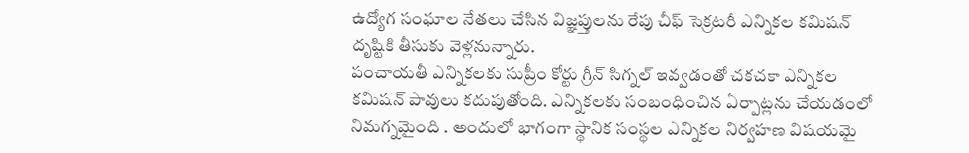ఉద్యోగ సంఘాల నేతలు చేసిన విజ్ఞప్తులను రేపు చీఫ్ సెక్రటరీ ఎన్నికల కమిషన్ దృష్టికి తీసుకు వెళ్లనున్నారు.
పంచాయతీ ఎన్నికలకు సుప్రీం కోర్టు గ్రీన్ సిగ్నల్ ఇవ్వడంతో చకచకా ఎన్నికల కమిషన్ పావులు కదుపుతోంది. ఎన్నికలకు సంబంధించిన ఏర్పాట్లను చేయడంలో నిమగ్నమైంది . అందులో భాగంగా స్థానిక సంస్థల ఎన్నికల నిర్వహణ విషయమై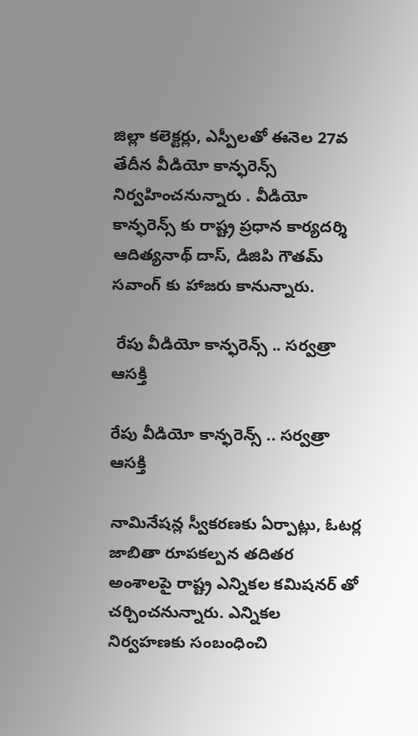జిల్లా కలెక్టర్లు, ఎస్పీలతో ఈనెల 27వ తేదీన వీడియో కాన్ఫరెన్స్ నిర్వహించనున్నారు . వీడియో కాన్ఫరెన్స్ కు రాష్ట్ర ప్రధాన కార్యదర్శి ఆదిత్యనాథ్ దాస్, డిజిపి గౌతమ్ సవాంగ్ కు హాజరు కానున్నారు.

 రేపు వీడియో కాన్ఫరెన్స్ .. సర్వత్రా ఆసక్తి

రేపు వీడియో కాన్ఫరెన్స్ .. సర్వత్రా ఆసక్తి

నామినేషన్ల స్వీకరణకు ఏర్పాట్లు, ఓటర్ల జాబితా రూపకల్పన తదితర అంశాలపై రాష్ట్ర ఎన్నికల కమిషనర్ తో చర్చించనున్నారు. ఎన్నికల నిర్వహణకు సంబంధించి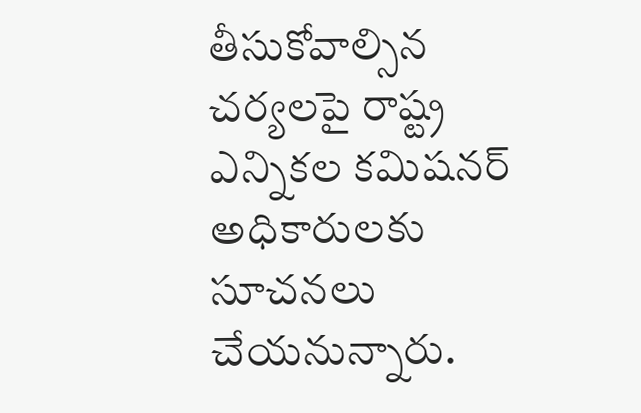తీసుకోవాల్సిన చర్యలపై రాష్ట్ర ఎన్నికల కమిషనర్ అధికారులకు సూచనలు చేయనున్నారు.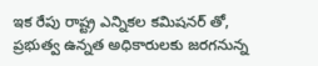ఇక రేపు రాష్ట్ర ఎన్నికల కమిషనర్ తో, ప్రభుత్వ ఉన్నత అధికారులకు జరగనున్న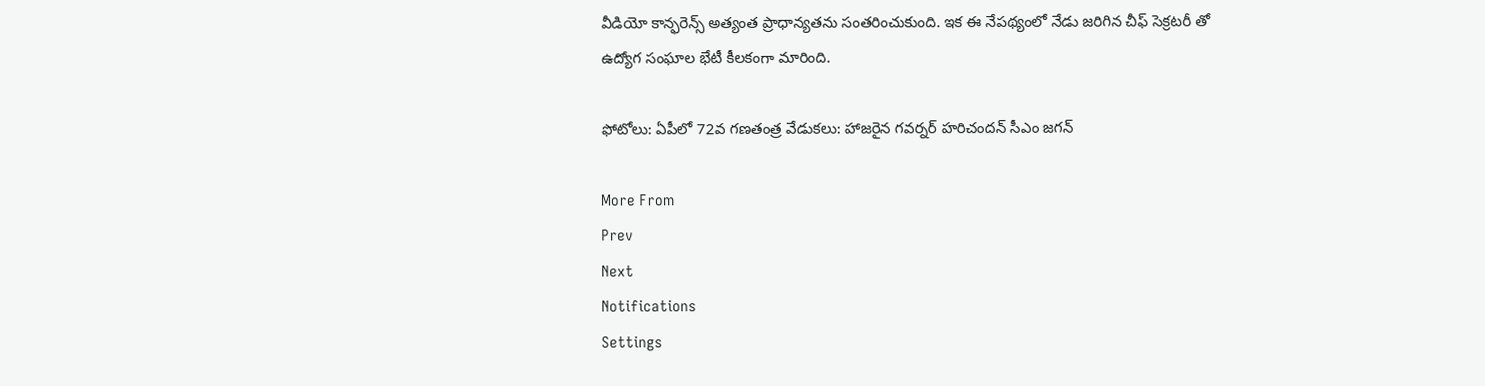వీడియో కాన్ఫరెన్స్ అత్యంత ప్రాధాన్యతను సంతరించుకుంది. ఇక ఈ నేపథ్యంలో నేడు జరిగిన చీఫ్ సెక్రటరీ తో ఉద్యోగ సంఘాల భేటీ కీలకంగా మారింది.

ఫోటోలు: ఏపీలో 72వ గణతంత్ర వేడుకలు: హాజరైన గవర్నర్ హరిచందన్ సీఎం జగన్

More From
Prev
Next
Notifications
Settings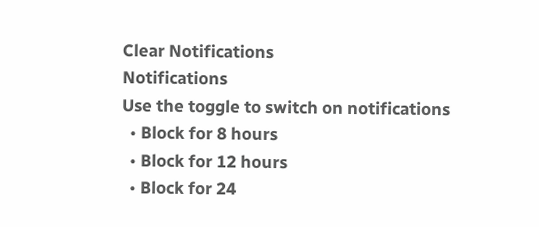Clear Notifications
Notifications
Use the toggle to switch on notifications
  • Block for 8 hours
  • Block for 12 hours
  • Block for 24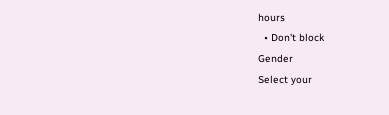hours
  • Don't block
Gender
Select your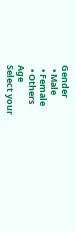Gender
  • Male
  • Female
  • Others
Age
Select your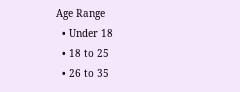Age Range
  • Under 18
  • 18 to 25
  • 26 to 35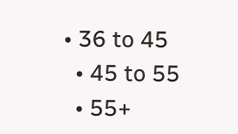• 36 to 45
  • 45 to 55
  • 55+